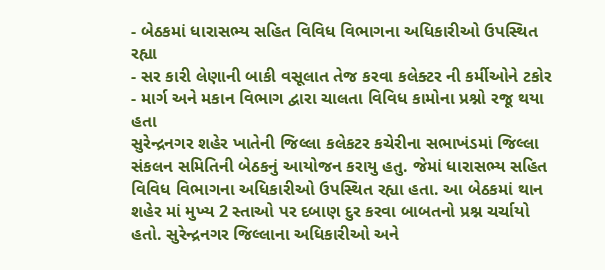- બેઠકમાં ધારાસભ્ય સહિત વિવિધ વિભાગના અધિકારીઓ ઉપસ્થિત રહ્યા
- સર કારી લેણાની બાકી વસૂલાત તેજ કરવા કલેક્ટર ની કર્મીઓને ટકોર
- માર્ગ અને મકાન વિભાગ દ્વારા ચાલતા વિવિધ કામોના પ્રશ્નો રજૂ થયા હતા
સુરેન્દ્રનગર શહેર ખાતેની જિલ્લા કલેકટર કચેરીના સભાખંડમાં જિલ્લા સંકલન સમિતિની બેઠકનું આયોજન કરાયુ હતુ. જેમાં ધારાસભ્ય સહિત વિવિધ વિભાગના અધિકારીઓ ઉપસ્થિત રહ્યા હતા. આ બેઠકમાં થાન શહેર માં મુખ્ય 2 સ્તાઓ પર દબાણ દુર કરવા બાબતનો પ્રશ્ન ચર્ચાયો હતો. સુરેન્દ્રનગર જિલ્લાના અધિકારીઓ અને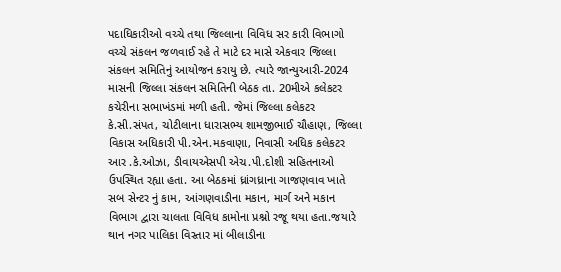પદાધિકારીઓ વચ્ચે તથા જિલ્લાના વિવિધ સર કારી વિભાગો વચ્ચે સંકલન જળવાઈ રહે તે માટે દર માસે એકવાર જિલ્લા સંકલન સમિતિનું આયોજન કરાયુ છે. ત્યારે જાન્યુઆરી-2024 માસની જિલ્લા સંકલન સમિતિની બેઠક તા. 20મીએ કલેકટર કચેરીના સભાખંડમાં મળી હતી. જેમાં જિલ્લા કલેકટર કે.સી.સંપત, ચોટીલાના ધારાસભ્ય શામજીભાઈ ચૌહાણ, જિલ્લા વિકાસ અધિકારી પી.એન.મકવાણા, નિવાસી અધિક કલેકટર આર .કે.ઓઝા, ડીવાયએસપી એચ.પી.દોશી સહિતનાઓ ઉપસ્થિત રહ્યા હતા. આ બેઠકમાં ધ્રાંગધ્રાના ગાજણવાવ ખાતે સબ સેન્ટર નું કામ, આંગણવાડીના મકાન, માર્ગ અને મકાન વિભાગ દ્વારા ચાલતા વિવિધ કામોના પ્રશ્નો રજૂ થયા હતા.જયારે થાન નગર પાલિકા વિસ્તાર માં બીલાડીના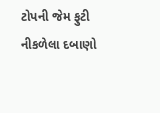ટોપની જેમ ફુટી નીકળેલા દબાણો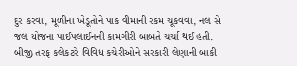દુર કરવા, મૂળીના ખેડૂતોને પાક વીમાની રકમ ચૂકવવા, નલ સે જલ યોજના પાઈપલાઈનની કામગીરી બાબતે ચર્ચા થઈ હતી. બીજી તરફ કલેકટરે વિવિધ કચેરીઓને સરકારી લેણાની બાકી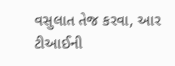વસુલાત તેજ કરવા, આર ટીઆઈની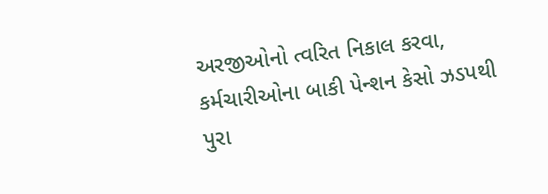અરજીઓનો ત્વરિત નિકાલ કરવા, કર્મચારીઓના બાકી પેન્શન કેસો ઝડપથી પુરા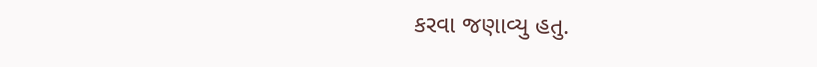કરવા જણાવ્યુ હતુ.